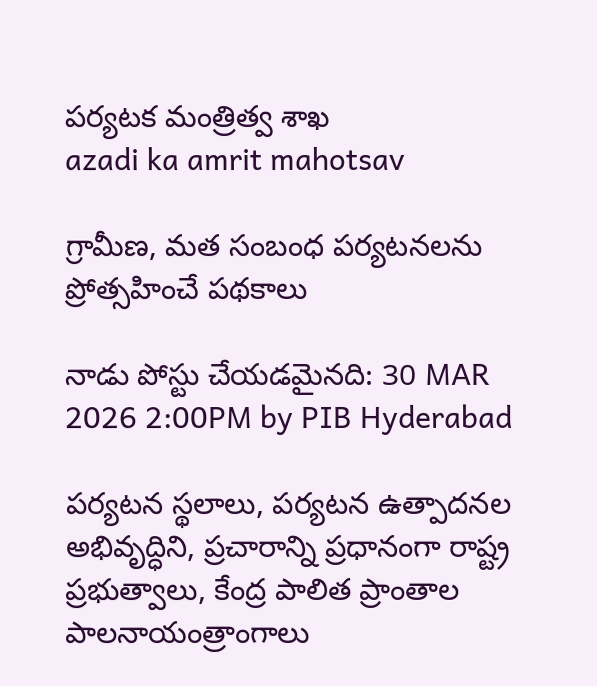పర్యటక మంత్రిత్వ శాఖ
azadi ka amrit mahotsav

గ్రామీణ, మత సంబంధ పర్యటనలను ప్రోత్సహించే పథకాలు

నాడు పోస్టు చేయడమైనది: 30 MAR 2026 2:00PM by PIB Hyderabad

పర్యటన స్థలాలు, పర్యటన ఉత్పాదనల అభివృద్ధిని, ప్రచారాన్ని ప్రధానంగా రాష్ట్ర ప్రభుత్వాలు, కేంద్ర పాలిత ప్రాంతాల పాలనాయంత్రాంగాలు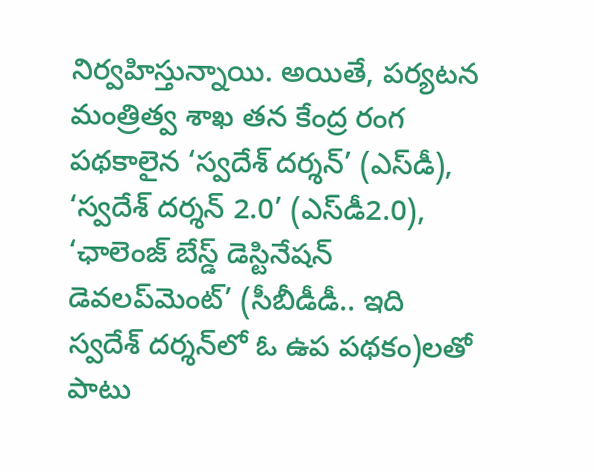నిర్వహిస్తున్నాయి. అయితే, పర్యటన మంత్రిత్వ శాఖ తన కేంద్ర రంగ పథకాలైన ‘స్వదేశ్ దర్శన్’ (ఎస్‌డీ), ‘స్వదేశ్ దర్శన్ 2.0’ (ఎస్‌డీ2.0), ‘ఛాలెంజ్ బేస్డ్ డెస్టినేషన్ డెవలప్‌మెంట్’ (సీబీడీడీ.. ఇది స్వదేశ్ దర్శన్‌లో ఓ ఉప పథకం)లతో పాటు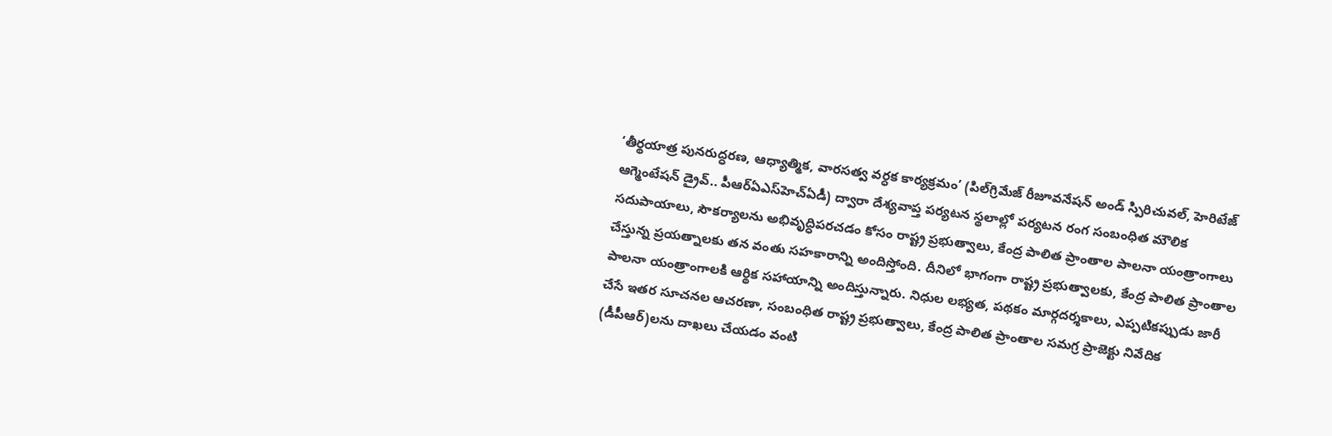‘తీర్థయాత్ర పునరుద్ధరణ, ఆధ్యాత్మిక, వారసత్వ వర్ధక కార్యక్రమం’ (పిల్‌గ్రిమేజ్ రీజూవనేషన్ అండ్ స్పిరిచువల్, హెరిటేజ్ ఆగ్మెంటేషన్ డ్రైవ్.. పీఆర్ఏఎస్‌హెచ్ఏడీ) ద్వారా దేశ్యవాప్త పర్యటన స్థలాల్లో పర్యటన రంగ సంబంధిత మౌలిక సదుపాయాలు, సౌకర్యాలను అభివృద్ధిపరచడం కోసం రాష్ట్ర ప్రభుత్వాలు, కేంద్ర పాలిత ప్రాంతాల పాలనా యంత్రాంగాలు చేస్తున్న ప్రయత్నాలకు తన వంతు సహకారాన్ని అందిస్తోంది. దీనిలో భాగంగా రాష్ట్ర ప్రభుత్వాలకు, కేంద్ర పాలిత ప్రాంతాల పాలనా యంత్రాంగాలకి ఆర్థిక సహాయాన్ని అందిస్తున్నారు. నిధుల లభ్యత, పథకం మార్గదర్శకాలు, ఎప్పటికప్పుడు జారీ చేసే ఇతర సూచనల ఆచరణా, సంబంధిత రాష్ట్ర ప్రభుత్వాలు, కేంద్ర పాలిత ప్రాంతాల సమగ్ర ప్రాజెక్టు నివేదిక (డీపీఆర్‌)లను దాఖలు చేయడం వంటి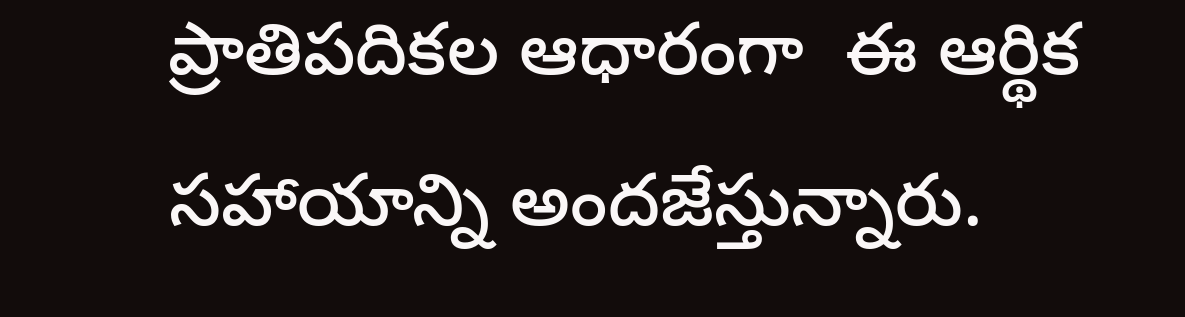ప్రాతిపదికల ఆధారంగా  ఈ ఆర్థిక సహాయాన్ని అందజేస్తున్నారు.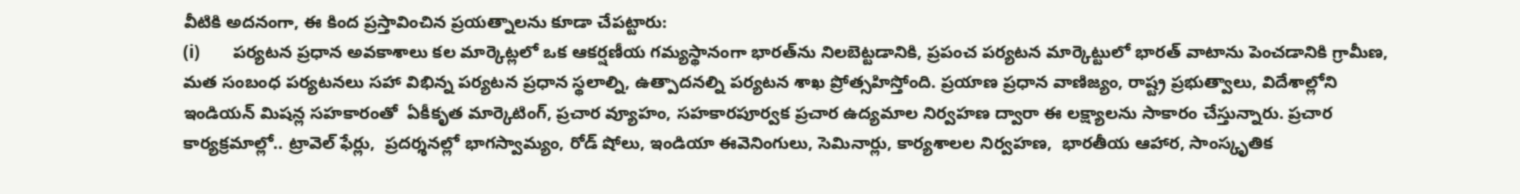వీటికి అదనంగా, ఈ కింద ప్రస్తావించిన ప్రయత్నాలను కూడా చేపట్టారు:
(i)        పర్యటన ప్రధాన అవకాశాలు కల మార్కెట్లలో ఒక ఆకర్షణీయ గమ్యస్థానంగా భారత్‌ను నిలబెట్టడానికి, ప్రపంచ పర్యటన మార్కెట్టులో భారత్ వాటాను పెంచడానికి గ్రామీణ, మత సంబంధ పర్యటనలు సహా విభిన్న పర్యటన ప్రధాన స్థలాల్ని, ఉత్పాదనల్ని పర్యటన శాఖ ప్రోత్సహిస్తోంది. ప్రయాణ ప్రధాన వాణిజ్యం, రాష్ట్ర ప్రభుత్వాలు, విదేశాల్లోని ఇండియన్ మిషన్ల సహకారంతో  ఏకీకృత మార్కెటింగ్, ప్రచార వ్యూహం, సహకారపూర్వక ప్రచార ఉద్యమాల నిర్వహణ ద్వారా ఈ లక్ష్యాలను సాకారం చేస్తున్నారు. ప్రచార కార్యక్రమాల్లో.. ట్రావెల్ ఫేర్లు,  ప్రదర్శనల్లో భాగస్వామ్యం, రోడ్ షోలు, ఇండియా ఈవెనింగులు, సెమినార్లు, కార్యశాలల నిర్వహణ,  భారతీయ ఆహార, సాంస్కృతిక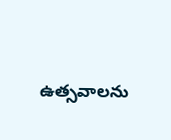ఉత్సవాలను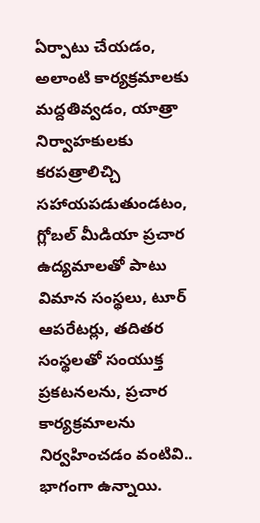ఏర్పాటు చేయడం, అలాంటి కార్యక్రమాలకు మద్దతివ్వడం, యాత్రా నిర్వాహకులకు కరపత్రాలిచ్చి సహాయపడుతుండటం, గ్లోబల్ మీడియా ప్రచార ఉద్యమాలతో పాటు విమాన సంస్థలు, టూర్ ఆపరేటర్లు, తదితర సంస్థలతో సంయుక్త ప్రకటనలను, ప్రచార కార్యక్రమాలను నిర్వహించడం వంటివి.. భాగంగా ఉన్నాయి.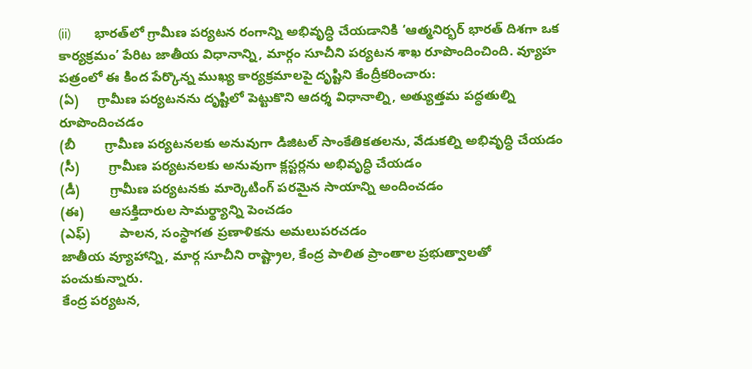(ii)        భారత్‌లో గ్రామీణ పర్యటన రంగాన్ని అభివృద్ధి చేయడానికి ‘ఆత్మనిర్భర్ భారత్ దిశగా ఒక కార్యక్రమం’ పేరిట జాతీయ విధానాన్ని, మార్గం సూచీని పర్యటన శాఖ రూపొందించింది. వ్యూహ పత్రంలో ఈ కింద పేర్కొన్న ముఖ్య కార్యక్రమాలపై దృష్టిని కేంద్రీకరించారు:
(ఏ)     గ్రామీణ పర్యటనను దృష్టిలో పెట్టుకొని ఆదర్శ విధానాల్ని, అత్యుత్తమ పద్ధతుల్ని రూపొందించడం
(బీ        గ్రామీణ పర్యటనలకు అనువుగా డిజిటల్ సాంకేతికతలను, వేడుకల్ని అభివృద్ధి చేయడం
(సీ)        గ్రామీణ పర్యటనలకు అనువుగా క్లస్టర్లను అభివృద్ధి చేయడం
(డీ)        గ్రామీణ పర్యటనకు మార్కెటింగ్ పరమైన సాయాన్ని అందించడం
(ఈ)       ఆసక్తిదారుల సామర్థ్యాన్ని పెంచడం
(ఎఫ్)        పాలన, సంస్థాగత ప్రణాళికను అమలుపరచడం
జాతీయ వ్యూహాన్ని, మార్గ సూచీని రాష్ట్రాల, కేంద్ర పాలిత ప్రాంతాల ప్రభుత్వాలతో పంచుకున్నారు.
కేంద్ర పర్యటన,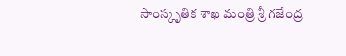సాంస్కృతిక శాఖ మంత్రి శ్రీ గజేంద్ర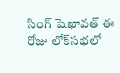సింగ్ షెఖావత్ ఈ రోజు లోక్‌సభలో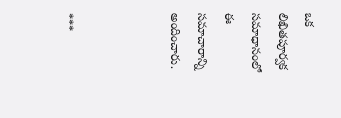ఒక లిఖితపూర్వక సమాధానంలో ఈ సమాచారాన్ని అందించారు.



***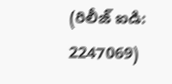(రిలీజ్ ఐడి: 2247069)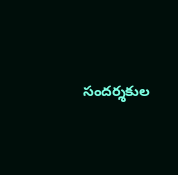సందర్శకుల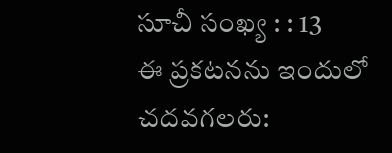సూచీ సంఖ్య : : 13
ఈ ప్రకటనను ఇందులో చదవగలరు: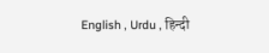English , Urdu , हिन्दी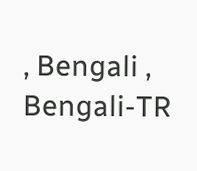, Bengali , Bengali-TR